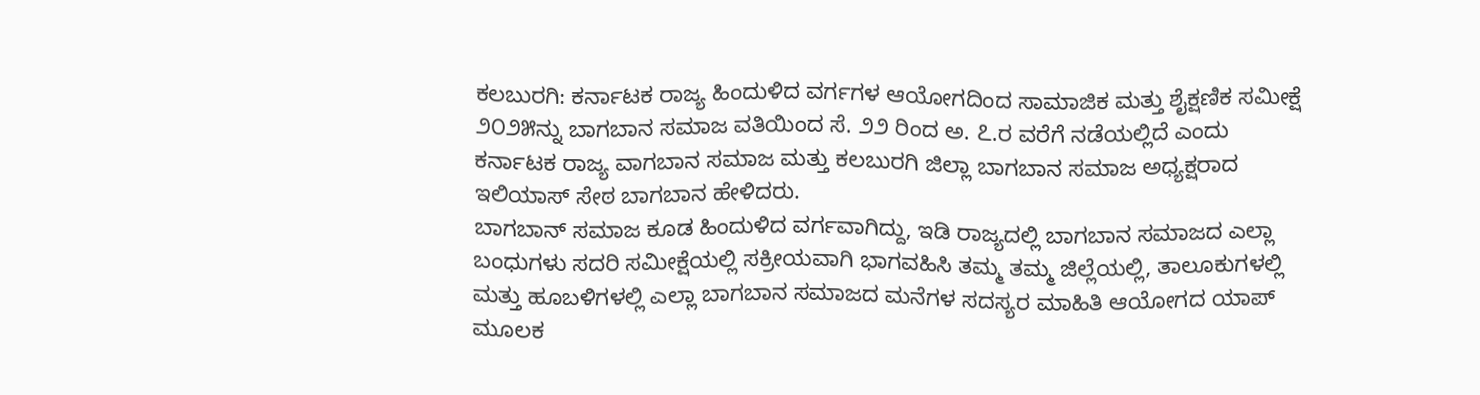ಕಲಬುರಗಿ: ಕರ್ನಾಟಕ ರಾಜ್ಯ ಹಿಂದುಳಿದ ವರ್ಗಗಳ ಆಯೋಗದಿಂದ ಸಾಮಾಜಿಕ ಮತ್ತು ಶೈಕ್ಷಣಿಕ ಸಮೀಕ್ಷೆ ೨೦೨೫ನ್ನು ಬಾಗಬಾನ ಸಮಾಜ ವತಿಯಿಂದ ಸೆ. ೨೨ ರಿಂದ ಅ. ೭.ರ ವರೆಗೆ ನಡೆಯಲ್ಲಿದೆ ಎಂದು ಕರ್ನಾಟಕ ರಾಜ್ಯ ವಾಗಬಾನ ಸಮಾಜ ಮತ್ತು ಕಲಬುರಗಿ ಜಿಲ್ಲಾ ಬಾಗಬಾನ ಸಮಾಜ ಅಧ್ಯಕ್ಷರಾದ ಇಲಿಯಾಸ್ ಸೇಠ ಬಾಗಬಾನ ಹೇಳಿದರು.
ಬಾಗಬಾನ್ ಸಮಾಜ ಕೂಡ ಹಿಂದುಳಿದ ವರ್ಗವಾಗಿದ್ದು, ಇಡಿ ರಾಜ್ಯದಲ್ಲಿ ಬಾಗಬಾನ ಸಮಾಜದ ಎಲ್ಲಾ ಬಂಧುಗಳು ಸದರಿ ಸಮೀಕ್ಷೆಯಲ್ಲಿ ಸಕ್ರೀಯವಾಗಿ ಭಾಗವಹಿಸಿ ತಮ್ಮ ತಮ್ಮ ಜಿಲ್ಲೆಯಲ್ಲಿ, ತಾಲೂಕುಗಳಲ್ಲಿ ಮತ್ತು ಹೂಬಳಿಗಳಲ್ಲಿ ಎಲ್ಲಾ ಬಾಗಬಾನ ಸಮಾಜದ ಮನೆಗಳ ಸದಸ್ಯರ ಮಾಹಿತಿ ಆಯೋಗದ ಯಾಪ್ ಮೂಲಕ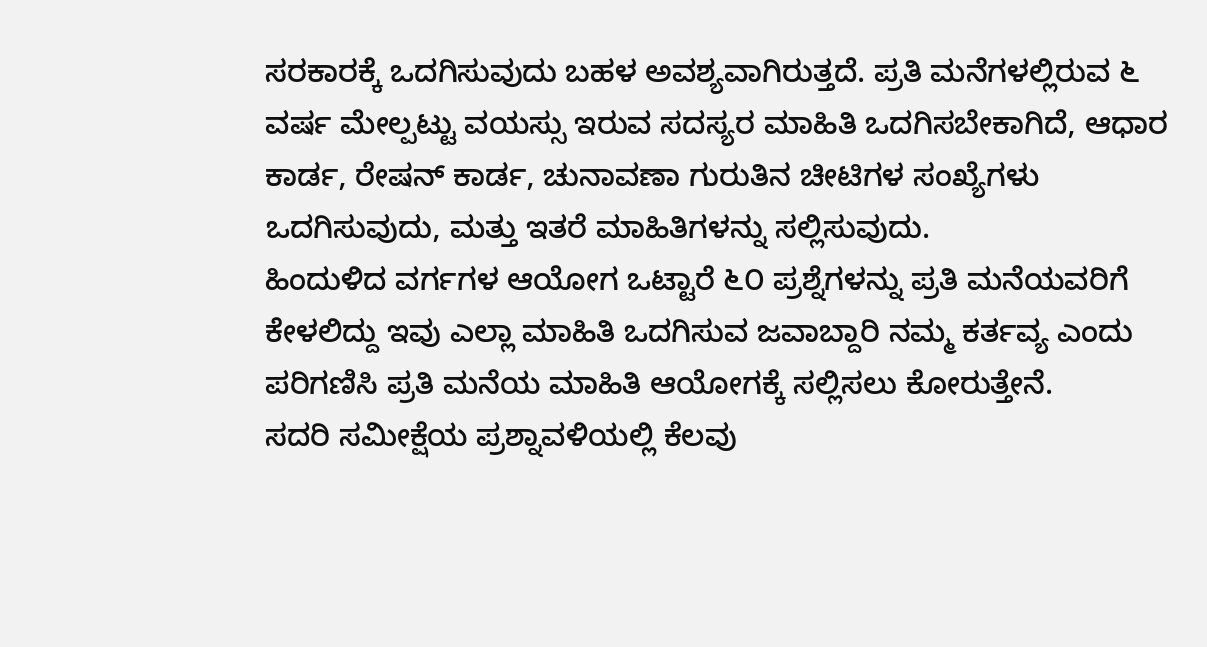ಸರಕಾರಕ್ಕೆ ಒದಗಿಸುವುದು ಬಹಳ ಅವಶ್ಯವಾಗಿರುತ್ತದೆ. ಪ್ರತಿ ಮನೆಗಳಲ್ಲಿರುವ ೬ ವರ್ಷ ಮೇಲ್ಪಟ್ಟು ವಯಸ್ಸು ಇರುವ ಸದಸ್ಯರ ಮಾಹಿತಿ ಒದಗಿಸಬೇಕಾಗಿದೆ, ಆಧಾರ ಕಾರ್ಡ, ರೇಷನ್ ಕಾರ್ಡ, ಚುನಾವಣಾ ಗುರುತಿನ ಚೀಟಿಗಳ ಸಂಖ್ಯೆಗಳು ಒದಗಿಸುವುದು, ಮತ್ತು ಇತರೆ ಮಾಹಿತಿಗಳನ್ನು ಸಲ್ಲಿಸುವುದು.
ಹಿಂದುಳಿದ ವರ್ಗಗಳ ಆಯೋಗ ಒಟ್ಟಾರೆ ೬೦ ಪ್ರಶ್ನೆಗಳನ್ನು ಪ್ರತಿ ಮನೆಯವರಿಗೆ ಕೇಳಲಿದ್ದು ಇವು ಎಲ್ಲಾ ಮಾಹಿತಿ ಒದಗಿಸುವ ಜವಾಬ್ದಾರಿ ನಮ್ಮ ಕರ್ತವ್ಯ ಎಂದು ಪರಿಗಣಿಸಿ ಪ್ರತಿ ಮನೆಯ ಮಾಹಿತಿ ಆಯೋಗಕ್ಕೆ ಸಲ್ಲಿಸಲು ಕೋರುತ್ತೇನೆ.
ಸದರಿ ಸಮೀಕ್ಷೆಯ ಪ್ರಶ್ನಾವಳಿಯಲ್ಲಿ ಕೆಲವು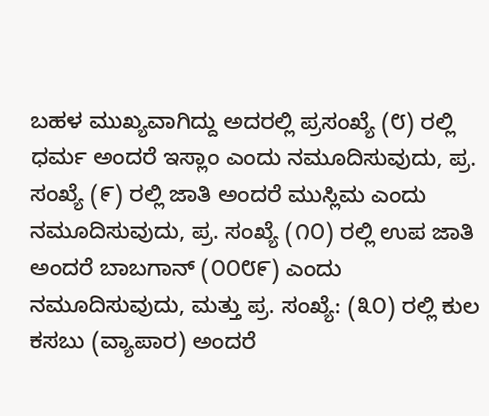ಬಹಳ ಮುಖ್ಯವಾಗಿದ್ದು ಅದರಲ್ಲಿ ಪ್ರಸಂಖ್ಯೆ (೮) ರಲ್ಲಿ ಧರ್ಮ ಅಂದರೆ ಇಸ್ಲಾಂ ಎಂದು ನಮೂದಿಸುವುದು, ಪ್ರ. ಸಂಖ್ಯೆ (೯) ರಲ್ಲಿ ಜಾತಿ ಅಂದರೆ ಮುಸ್ಲಿಮ ಎಂದು ನಮೂದಿಸುವುದು, ಪ್ರ. ಸಂಖ್ಯೆ (೧೦) ರಲ್ಲಿ ಉಪ ಜಾತಿ ಅಂದರೆ ಬಾಬಗಾನ್ (೦೦೮೯) ಎಂದು ನಮೂದಿಸುವುದು, ಮತ್ತು ಪ್ರ. ಸಂಖ್ಯೆ: (೩೦) ರಲ್ಲಿ ಕುಲ ಕಸಬು (ವ್ಯಾಪಾರ) ಅಂದರೆ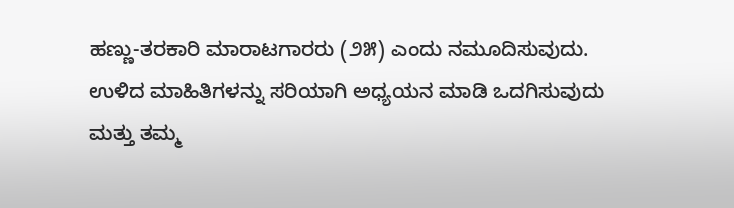ಹಣ್ಣು-ತರಕಾರಿ ಮಾರಾಟಗಾರರು (೨೫) ಎಂದು ನಮೂದಿಸುವುದು.
ಉಳಿದ ಮಾಹಿತಿಗಳನ್ನು ಸರಿಯಾಗಿ ಅಧ್ಯಯನ ಮಾಡಿ ಒದಗಿಸುವುದು ಮತ್ತು ತಮ್ಮ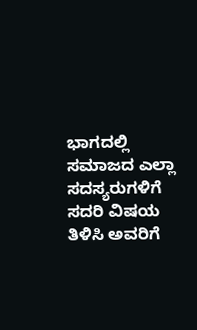ಭಾಗದಲ್ಲಿ ಸಮಾಜದ ಎಲ್ಲಾ ಸದಸ್ಯರುಗಳಿಗೆ ಸದರಿ ವಿಷಯ ತಿಳಿಸಿ ಅವರಿಗೆ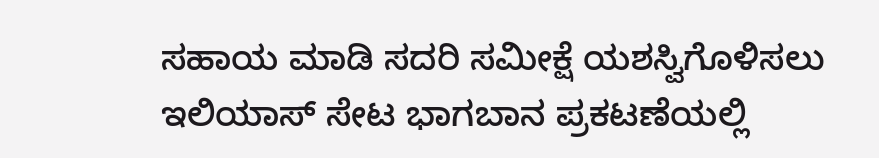ಸಹಾಯ ಮಾಡಿ ಸದರಿ ಸಮೀಕ್ಷೆ ಯಶಸ್ವಿಗೊಳಿಸಲು ಇಲಿಯಾಸ್ ಸೇಟ ಭಾಗಬಾನ ಪ್ರಕಟಣೆಯಲ್ಲಿ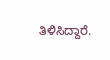ತಿಳಿಸಿದ್ದಾರೆ.